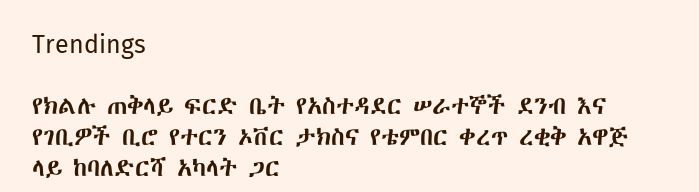Trendings

የክልሉ ጠቅላይ ፍርድ ቤት የአስተዳደር ሠራተኞች ደንብ እና የገቢዎች ቢሮ የተርን ኦቨር ታክስና የቴምበር ቀረጥ ረቂቅ አዋጅ ላይ ከባለድርሻ አካላት ጋር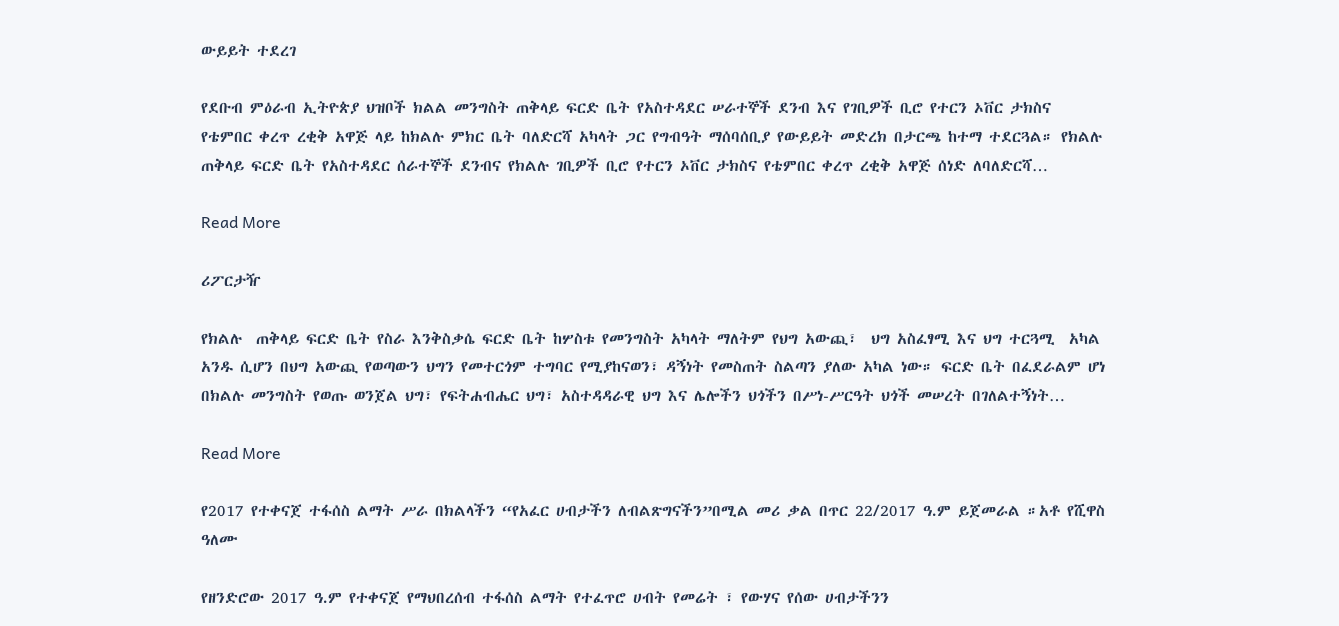ውይይት ተደረገ

የደቡብ ምዕራብ ኢትዮጵያ ህዝቦች ክልል መንግስት ጠቅላይ ፍርድ ቤት የአስተዳደር ሠራተኞች ደንብ እና የገቢዎች ቢሮ የተርን ኦቨር ታክስና የቴምበር ቀረጥ ረቂቅ አዋጅ ላይ ከክልሉ ምክር ቤት ባለድርሻ አካላት ጋር የግብዓት ማሰባሰቢያ የውይይት መድረክ በታርጫ ከተማ ተደርጓል። የክልሉ ጠቅላይ ፍርድ ቤት የአስተዳደር ሰራተኞች ደንብና የክልሉ ገቢዎች ቢሮ የተርን ኦቨር ታክስና የቴምበር ቀረጥ ረቂቅ አዋጅ ሰነድ ለባለድርሻ…

Read More

ሪፖርታዥ

የክልሉ  ጠቅላይ ፍርድ ቤት የስራ እንቅስቃሴ ፍርድ ቤት ከሦስቱ የመንግስት አካላት ማለትም የህግ አውጪ፣  ህግ አስፈፃሚ እና ህግ ተርጓሚ  አካል አንዱ ሲሆን በህግ አውጪ የወጣውን ህግን የመተርጎም ተግባር የሚያከናወን፣ ዳኝነት የመስጠት ስልጣን ያለው አካል ነው። ፍርድ ቤት በፈደራልም ሆነ በክልሉ መንግስት የወጡ ወንጀል ህግ፣ የፍትሐብሔር ህግ፣ አስተዳዳራዊ ህግ እና ሌሎችን ህጎችን በሥነ-ሥርዓት ህጎች መሠረት በገለልተኝነት…

Read More

የ2017 የተቀናጀ ተፋሰስ ልማት ሥራ በክልላችን “የአፈር ሀብታችን ለብልጽግናችን”በሚል መሪ ቃል በጥር 22/2017 ዓ.ም ይጀመራል ።አቶ የሺዋስ ዓለሙ

የዘንድሮው 2017 ዓ.ም የተቀናጀ የማህበረሰብ ተፋሰስ ልማት የተፈጥሮ ሀብት የመሬት ፣ የውሃና የሰው ሀብታችንን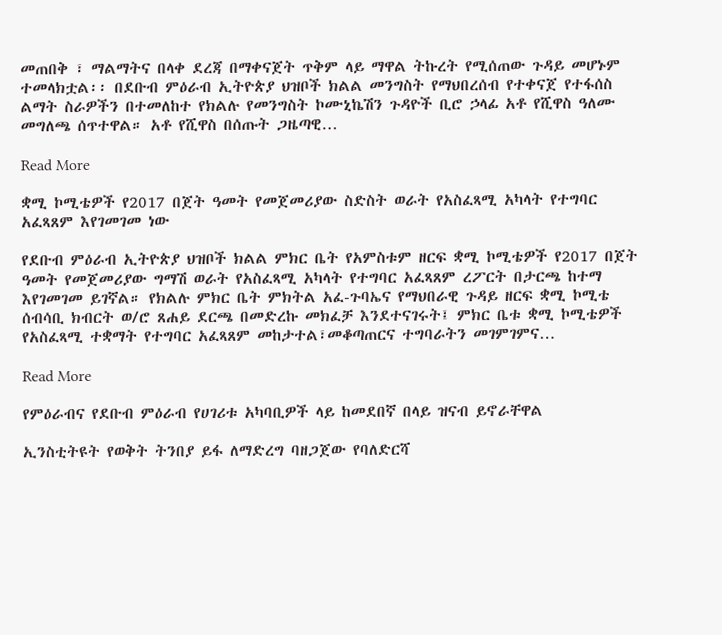መጠበቅ ፣ ማልማትና በላቀ ደረጃ በማቀናጀት ጥቅም ላይ ማዋል ትኩረት የሚሰጠው ጉዳይ መሆኑም ተመላክቷል፡፡ በደቡብ ምዕራብ ኢትዮጵያ ህዝቦች ክልል መንግስት የማህበረሰብ የተቀናጀ የተፋሰስ ልማት ስራዎችን በተመለከተ የክልሉ የመንግስት ኮሙኒኬሽን ጉዳዮች ቢሮ ኃላፊ አቶ የሺዋስ ዓለሙ መግለጫ ሰጥተዋል። አቶ የሺዋስ በሰጡት ጋዜጣዊ…

Read More

ቋሚ ኮሚቴዎች የ2017 በጀት ዓመት የመጀመሪያው ስድስት ወራት የአስፈጻሚ አካላት የተግባር አፈጻጸም እየገመገመ ነው

የደቡብ ምዕራብ ኢትዮጵያ ህዝቦች ክልል ምክር ቤት የአምስቱም ዘርፍ ቋሚ ኮሚቴዎች የ2017 በጀት ዓመት የመጀመሪያው ግማሽ ወራት የአስፈጻሚ አካላት የተግባር አፈጻጸም ረፖርት በታርጫ ከተማ እየገመገመ ይገኛል። የክልሉ ምክር ቤት ምክትል አፈ-ጉባኤና የማህበራዊ ጉዳይ ዘርፍ ቋሚ ኮሚቴ ሰብሳቢ ክብርት ወ/ሮ ጸሐይ ደርጫ በመድረኩ መክፈቻ እንደተናገሩት፤ ምክር ቤቱ ቋሚ ኮሚቴዎች የአስፈጻሚ ተቋማት የተግባር አፈጻጸም መከታተል፣መቆጣጠርና ተግባራትን መገምገምና…

Read More

የምዕራብና የደቡብ ምዕራብ የሀገሪቱ አካባቢዎች ላይ ከመደበኛ በላይ ዝናብ ይኖራቸዋል

ኢንስቲትዩት የወቅት ትንበያ ይፋ ለማድረግ ባዘጋጀው የባለድርሻ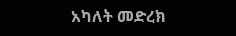አካለት መድረክ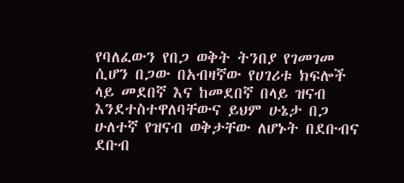የባለፈውን የበጋ ወቅት ትንበያ የገመገመ ሲሆን በጋው በአብዛኛው የሀገሪቱ ክፍሎች ላይ መደበኛ እና ከመደበኛ በላይ ዝናብ እንደተስተዋለባቸውና ይህም ሁኔታ በጋ ሁለተኛ የዝናብ ወቅታቸው ለሆኑት በደቡብና ደቡብ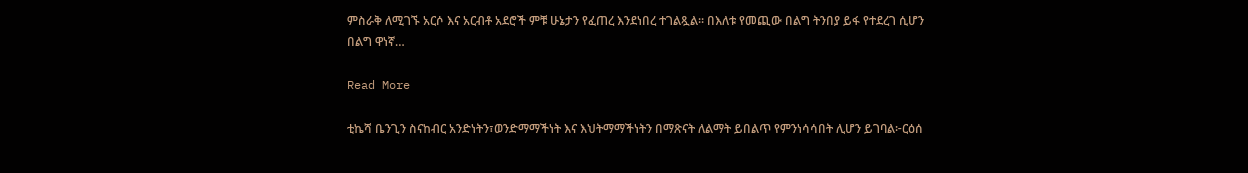ምስራቅ ለሚገኙ አርሶ እና አርብቶ አደሮች ምቹ ሁኔታን የፈጠረ እንደነበረ ተገልጿል፡፡ በእለቱ የመጪው በልግ ትንበያ ይፋ የተደረገ ሲሆን በልግ ዋነኛ…

Read More

ቲኬሻ ቤንጊን ስናከብር አንድነትን፣ወንድማማችነት እና እህትማማችነትን በማጽናት ለልማት ይበልጥ የምንነሳሳበት ሊሆን ይገባል፦ርዕሰ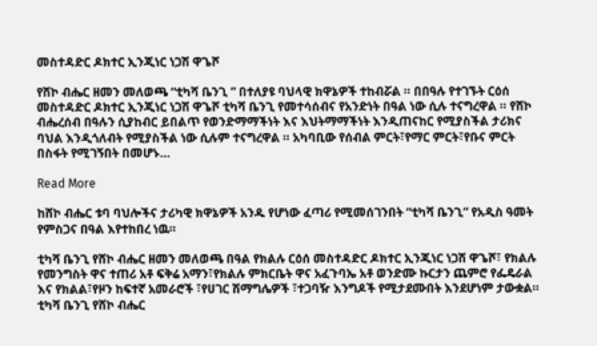መስተዳድር ዶክተር ኢንጂነር ነጋሽ ዋጌሾ

የሸኮ ብሔር ዘመን መለወጫ “ቲካሻ ቤንጊ ” በተለያዩ ባህላዊ ክዋኔዎች ተከብሯል ። በበዓሉ የተገኙት ርዕሰ መስተዳድር ዶክተር ኢንጂነር ነጋሽ ዋጌሾ ቲካሻ ቤንጊ የመተሳሰብና የአንድነት በዓል ነው ሲሉ ተናግረዋል ። የሸኮ ብሔረሰብ በዓሉን ሲያከብር ይበልጥ የወንድማማችነት እና እህትማማችነት እንዲጠናከር የሚያስችል ታሪክና ባህል እንዲጎለብት የሚያስችል ነው ሲሉም ተናግረዋል ። አካባቢው የሰብል ምርት፣የማር ምርት፣የቡና ምርት በስፋት የሚገኝበት በመሆኑ…

Read More

ከሸኮ ብሔር ቱባ ባህሎችና ታሪካዊ ክዋኔዎች አንዱ የሆነው ፈጣሪ የሚመሰገንበት “ቲካሻ ቤንጊ” የአዲስ ዓመት የምስጋና በዓል እየተከበረ ነዉ።

ቲካሻ ቤንጊ የሸኮ ብሔር ዘመን መለወጫ በዓል የክልሉ ርዕሰ መስተዳድር ዶክተር ኢንጂነር ነጋሽ ዋጌሾ፣ የክልሉ የመንግስት ዋና ተጠሪ አቶ ፍቅሬ አማን፣የክልሉ ምክርቤት ዋና አፈጉባኤ አቶ ወንድሙ ኩርታን ጨምሮ የፌዴራል እና የክልል፣የዞን ከፍተኛ አመራሮች ፣የሀገር ሽማግሌዎች ፣ተጋባዥ እንግዶች የሚታደሙበት እንደሆነም ታውቋል። ቲካሻ ቤንጊ የሸኮ ብሔር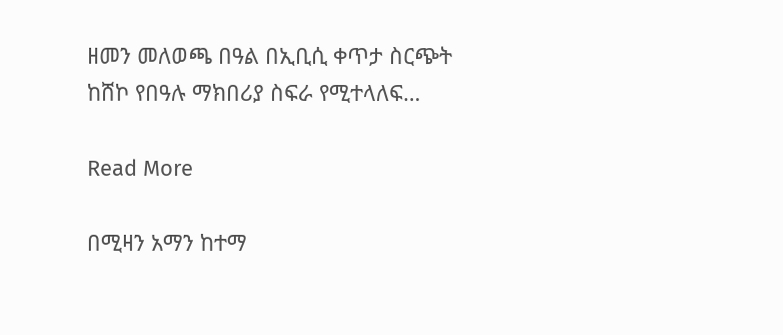ዘመን መለወጫ በዓል በኢቢሲ ቀጥታ ስርጭት ከሸኮ የበዓሉ ማክበሪያ ስፍራ የሚተላለፍ…

Read More

በሚዛን አማን ከተማ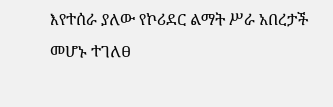እየተሰራ ያለው የኮሪደር ልማት ሥራ አበረታች መሆኑ ተገለፀ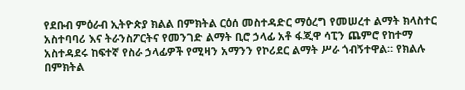የደቡብ ምዕራብ ኢትዮጵያ ክልል በምክትል ርዕሰ መስተዳድር ማዕረግ የመሠረተ ልማት ክላስተር አስተባባሪ እና ትራንስፖርትና የመንገድ ልማት ቢሮ ኃላፊ አቶ ፋጂዋ ሳፒን ጨምሮ የከተማ አስተዳደሩ ከፍተኛ የስራ ኃላፊዎች የሚዛን አማንን የኮሪደር ልማት ሥራ ጎብኝተዋል። የክልሉ በምክትል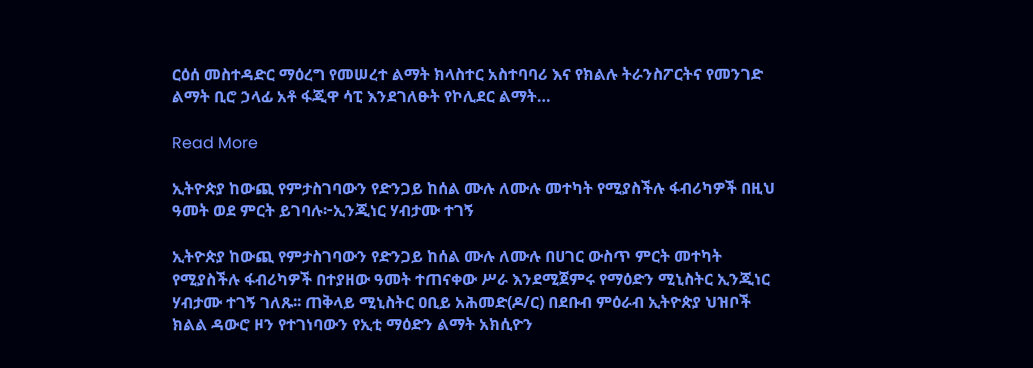ርዕሰ መስተዳድር ማዕረግ የመሠረተ ልማት ክላስተር አስተባባሪ እና የክልሉ ትራንስፖርትና የመንገድ ልማት ቢሮ ኃላፊ አቶ ፋጂዋ ሳፒ እንደገለፁት የኮሊደር ልማት…

Read More

ኢትዮጵያ ከውጪ የምታስገባውን የድንጋይ ከሰል ሙሉ ለሙሉ መተካት የሚያስችሉ ፋብሪካዎች በዚህ ዓመት ወደ ምርት ይገባሉ፦ኢንጂነር ሃብታሙ ተገኝ

ኢትዮጵያ ከውጪ የምታስገባውን የድንጋይ ከሰል ሙሉ ለሙሉ በሀገር ውስጥ ምርት መተካት የሚያስችሉ ፋብሪካዎች በተያዘው ዓመት ተጠናቀው ሥራ እንደሚጀምሩ የማዕድን ሚኒስትር ኢንጂነር ሃብታሙ ተገኝ ገለጹ፡፡ ጠቅላይ ሚኒስትር ዐቢይ አሕመድ(ዶ/ር) በደቡብ ምዕራብ ኢትዮጵያ ህዝቦች ክልል ዳውሮ ዞን የተገነባውን የኢቲ ማዕድን ልማት አክሲዮን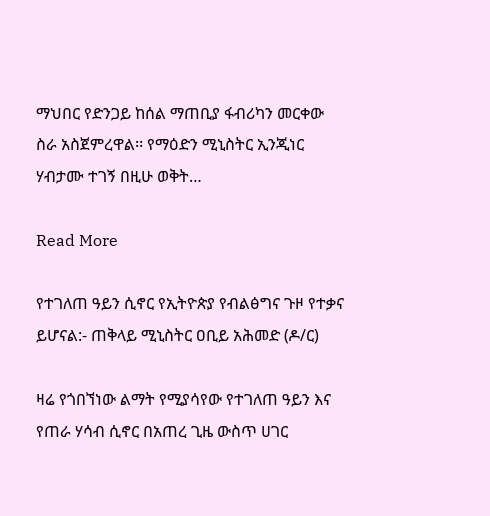ማህበር የድንጋይ ከሰል ማጠቢያ ፋብሪካን መርቀው ስራ አስጀምረዋል፡፡ የማዕድን ሚኒስትር ኢንጂነር ሃብታሙ ተገኝ በዚሁ ወቅት…

Read More

የተገለጠ ዓይን ሲኖር የኢትዮጵያ የብልፅግና ጉዞ የተቃና ይሆናል:- ጠቅላይ ሚኒስትር ዐቢይ አሕመድ (ዶ/ር)

ዛሬ የጎበኘነው ልማት የሚያሳየው የተገለጠ ዓይን እና የጠራ ሃሳብ ሲኖር በአጠረ ጊዜ ውስጥ ሀገር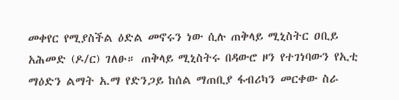መቀየር የሚያስችል ዕድል መኖሩን ነው ሲሉ ጠቅላይ ሚኒስትር ዐቢይ አሕመድ (ዶ/ር) ገለፁ። ጠቅላይ ሚኒስትሩ በዳውሮ ዞን የተገነባውን የኢቲ ማዕድን ልማት አ.ማ የድንጋይ ከሰል ማጠቢያ ፋብሪካን መርቀው ስራ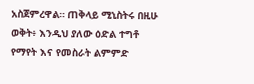አስጀምረዋል። ጠቅላይ ሚኒስትሩ በዚሁ ወቅት፥ እንዲህ ያለው ዕድል ተግቶ የማየት እና የመስራት ልምምድ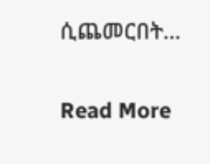ሲጨመርበት…

Read More